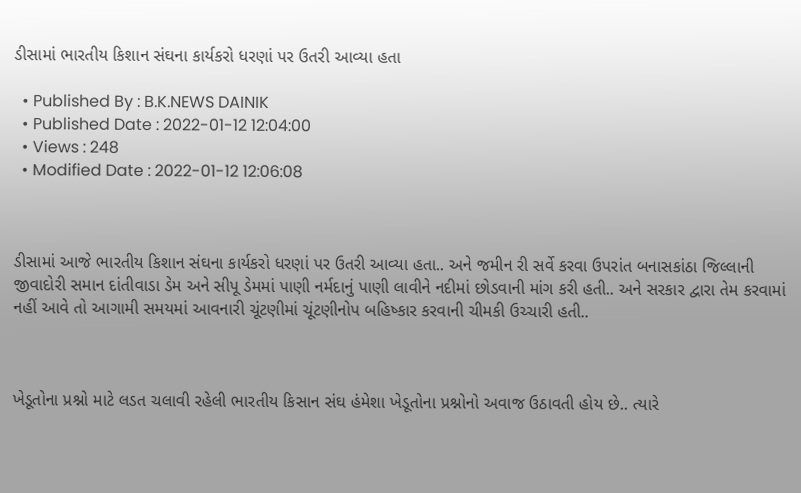ડીસામાં ભારતીય કિશાન સંઘના કાર્યકરો ધરણાં પર ઉતરી આવ્યા હતા

  • Published By : B.K.NEWS DAINIK
  • Published Date : 2022-01-12 12:04:00
  • Views : 248
  • Modified Date : 2022-01-12 12:06:08



ડીસામાં આજે ભારતીય કિશાન સંઘના કાર્યકરો ધરણાં પર ઉતરી આવ્યા હતા.. અને જમીન રી સર્વે કરવા ઉપરાંત બનાસકાંઠા જિલ્લાની જીવાદોરી સમાન દાંતીવાડા ડેમ અને સીપૂ ડેમમાં પાણી નર્મદાનું પાણી લાવીને નદીમાં છોડવાની માંગ કરી હતી.. અને સરકાર દ્વારા તેમ કરવામાં નહીં આવે તો આગામી સમયમાં આવનારી ચૂંટણીમાં ચૂંટણીનોપ બહિષ્કાર કરવાની ચીમકી ઉચ્ચારી હતી..



ખેડૂતોના પ્રશ્નો માટે લડત ચલાવી રહેલી ભારતીય કિસાન સંઘ હંમેશા ખેડૂતોના પ્રશ્નોનો અવાજ ઉઠાવતી હોય છે.. ત્યારે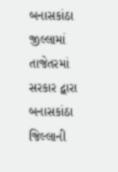બનાસકાંઠા જીલ્લામાં તાજેતરમાં સરકાર દ્વારા બનાસકાંઠા જિલ્લાની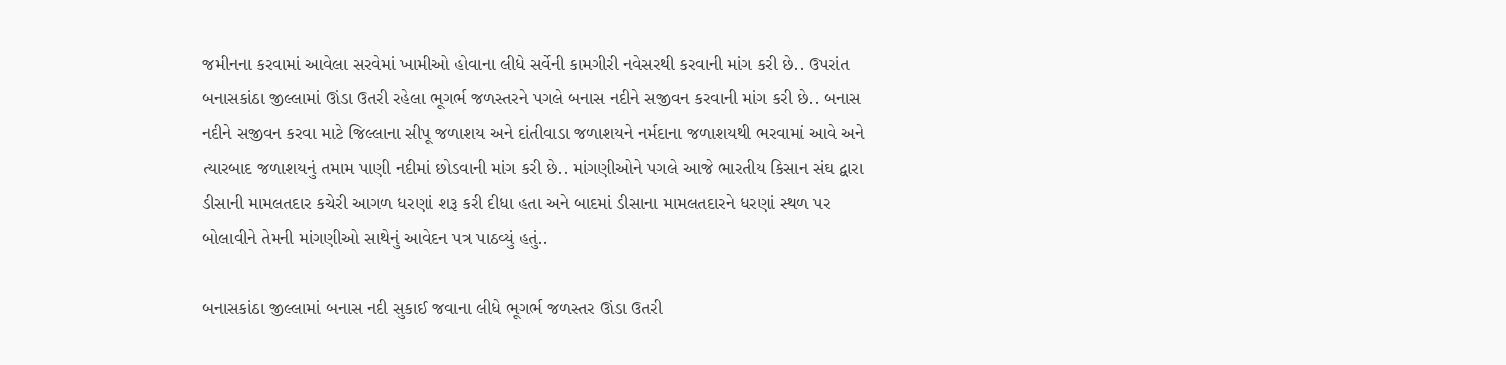જમીનના કરવામાં આવેલા સરવેમાં ખામીઓ હોવાના લીધે સર્વેની કામગીરી નવેસરથી કરવાની માંગ કરી છે.. ઉપરાંત બનાસકાંઠા જીલ્લામાં ઊંડા ઉતરી રહેલા ભૂગર્ભ જળસ્તરને પગલે બનાસ નદીને સજીવન કરવાની માંગ કરી છે.. બનાસ નદીને સજીવન કરવા માટે જિલ્લાના સીપૂ જળાશય અને દાંતીવાડા જળાશયને નર્મદાના જળાશયથી ભરવામાં આવે અને ત્યારબાદ જળાશયનું તમામ પાણી નદીમાં છોડવાની માંગ કરી છે.. માંગણીઓને પગલે આજે ભારતીય કિસાન સંઘ દ્વારા ડીસાની મામલતદાર કચેરી આગળ ધરણાં શરૂ કરી દીધા હતા અને બાદમાં ડીસાના મામલતદારને ધરણાં સ્થળ પર બોલાવીને તેમની માંગણીઓ સાથેનું આવેદન પત્ર પાઠવ્યું હતું..

બનાસકાંઠા જીલ્લામાં બનાસ નદી સુકાઈ જવાના લીધે ભૂગર્ભ જળસ્તર ઊંડા ઉતરી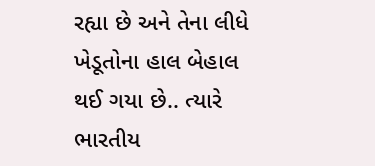રહ્યા છે અને તેના લીધે ખેડૂતોના હાલ બેહાલ થઈ ગયા છે.. ત્યારે ભારતીય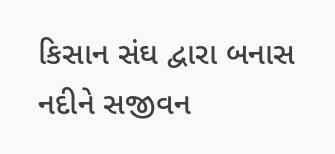કિસાન સંઘ દ્વારા બનાસ નદીને સજીવન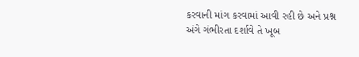કરવાની માંગ કરવામાં આવી રહી છે અને પ્રશ્ન અંગે ગંભીરતા દર્શાવે તે ખૂબ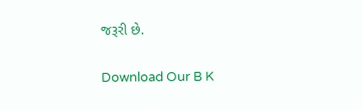જરૂરી છે.

Download Our B K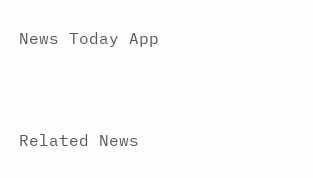News Today App



Related News